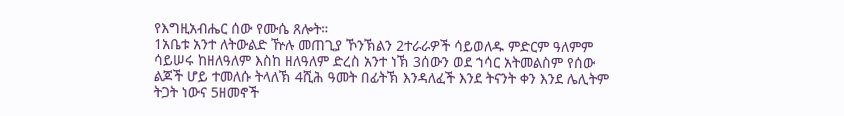የእግዚአብሔር ሰው የሙሴ ጸሎት።
1አቤቱ አንተ ለትውልድ ዅሉ መጠጊያ ኾንኽልን 2ተራራዎች ሳይወለዱ ምድርም ዓለምም ሳይሠሩ ከዘለዓለም እስከ ዘለዓለም ድረስ አንተ ነኽ 3ሰውን ወደ ኀሳር አትመልስም የሰው ልጆች ሆይ ተመለሱ ትላለኽ 4ሺሕ ዓመት በፊትኽ እንዳለፈች እንደ ትናንት ቀን እንደ ሌሊትም ትጋት ነውና 5ዘመኖች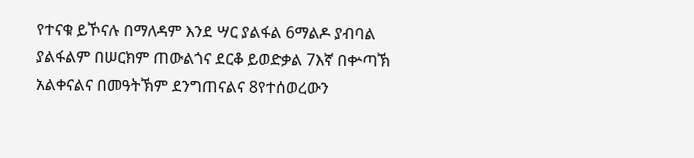የተናቁ ይኾናሉ በማለዳም እንደ ሣር ያልፋል 6ማልዶ ያብባል ያልፋልም በሠርክም ጠውልጎና ደርቆ ይወድቃል 7እኛ በቍጣኽ አልቀናልና በመዓትኽም ደንግጠናልና 8የተሰወረውን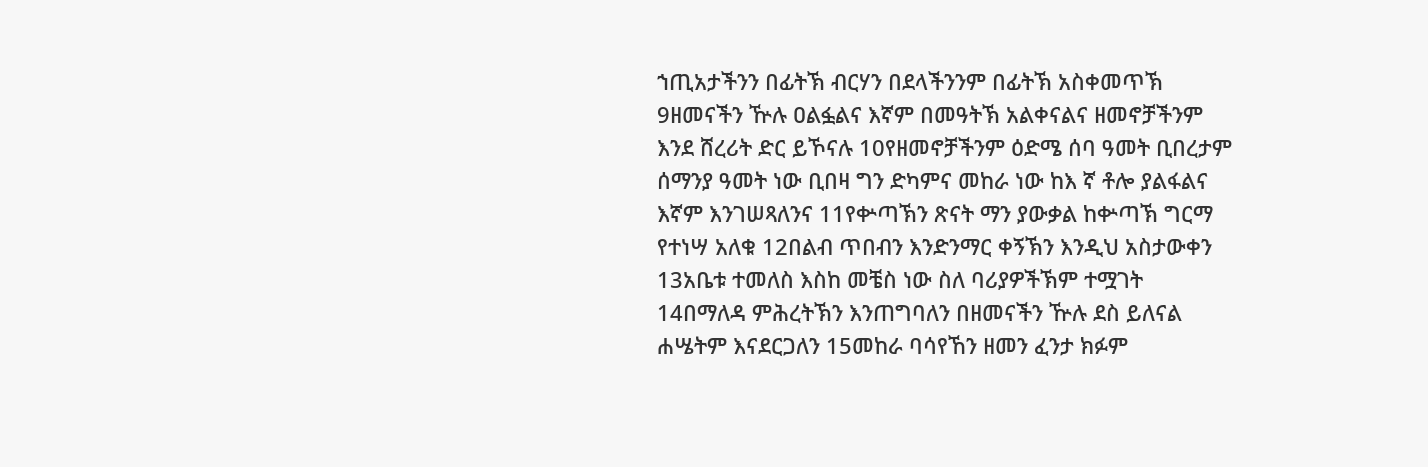ኀጢአታችንን በፊትኽ ብርሃን በደላችንንም በፊትኽ አስቀመጥኽ 9ዘመናችን ዅሉ ዐልፏልና እኛም በመዓትኽ አልቀናልና ዘመኖቻችንም እንደ ሸረሪት ድር ይኾናሉ 10የዘመኖቻችንም ዕድሜ ሰባ ዓመት ቢበረታም ሰማንያ ዓመት ነው ቢበዛ ግን ድካምና መከራ ነው ከእ ኛ ቶሎ ያልፋልና እኛም እንገሠጻለንና 11የቍጣኽን ጽናት ማን ያውቃል ከቍጣኽ ግርማ የተነሣ አለቁ 12በልብ ጥበብን እንድንማር ቀኝኽን እንዲህ አስታውቀን 13አቤቱ ተመለስ እስከ መቼስ ነው ስለ ባሪያዎችኽም ተሟገት 14በማለዳ ምሕረትኽን እንጠግባለን በዘመናችን ዅሉ ደስ ይለናል ሐሤትም እናደርጋለን 15መከራ ባሳየኸን ዘመን ፈንታ ክፉም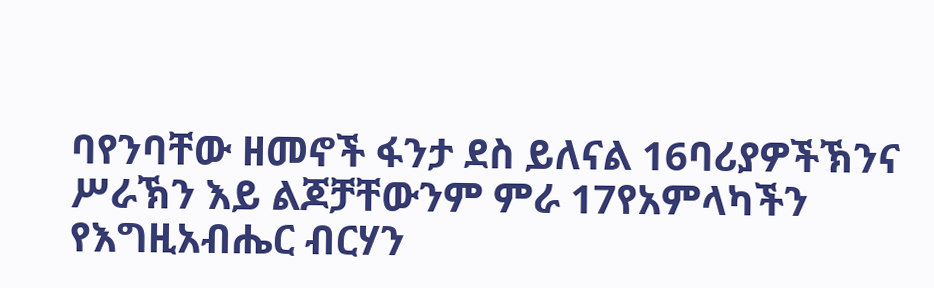ባየንባቸው ዘመኖች ፋንታ ደስ ይለናል 16ባሪያዎችኽንና ሥራኽን እይ ልጆቻቸውንም ምራ 17የአምላካችን የእግዚአብሔር ብርሃን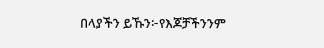በላያችን ይኹን፦የእጆቻችንንም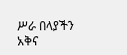ሥራ በላያችን አቅና